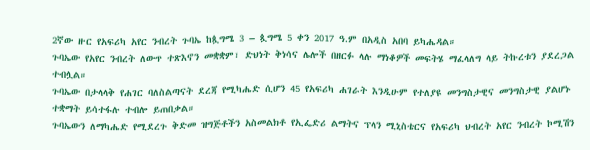2ኛው ዙር የአፍሪካ አየር ንብረት ጉባኤ ከጷግሜ 3 – ጷግሜ 5 ቀን 2017 ዓ.ም በአዲስ አበባ ይካሔዳል።
ጉባኤው የአየር ንብረት ለውጥ ተጽእኖን መቋቋም፣ ድህነት ቅነሳና ሌሎች በዘርፉ ላሉ ማነቆዎች መፍትሄ ማፈላለግ ላይ ትኩረቱን ያደረጋል ተብሏል።
ጉባኤው በታላላቅ የሐገር ባለስልጣናት ደረጃ የሚካሔድ ሲሆን 45 የአፍሪካ ሐገራት እንዲሁም የተለያዩ መንግስታዊና መንግስታዊ ያልሆኑ ተቋማት ይሳተፋሉ ተብሎ ይጠበቃል።
ጉባኤውን ለማካሔድ የሚደረጉ ቅድመ ዝግጅቶችን አስመልክቶ የኢፌድሪ ልማትና ፕላን ሚኒስቴርና የአፍሪካ ህብረት አየር ንብረት ኮሚሽን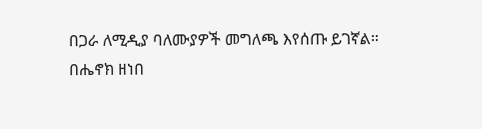በጋራ ለሚዲያ ባለሙያዎች መግለጫ እየሰጡ ይገኛል።
በሔኖክ ዘነበ